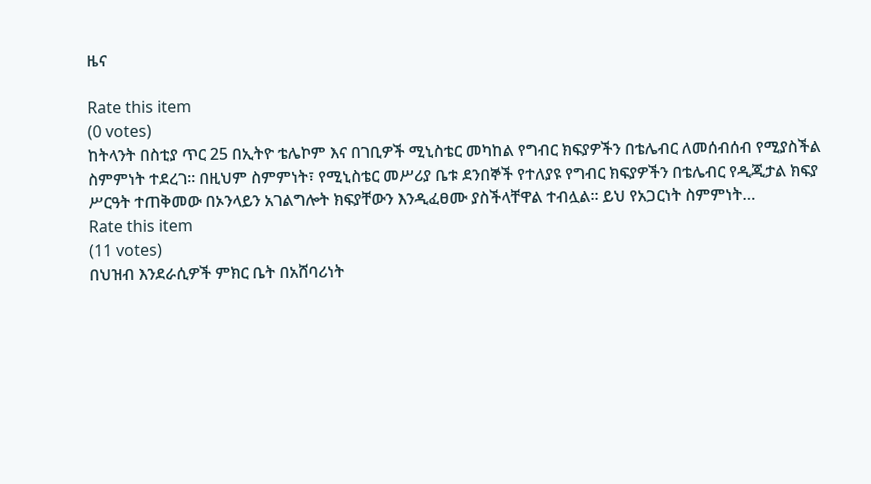ዜና

Rate this item
(0 votes)
ከትላንት በስቲያ ጥር 25 በኢትዮ ቴሌኮም እና በገቢዎች ሚኒስቴር መካከል የግብር ክፍያዎችን በቴሌብር ለመሰብሰብ የሚያስችል ስምምነት ተደረገ፡፡ በዚህም ስምምነት፣ የሚኒስቴር መሥሪያ ቤቱ ደንበኞች የተለያዩ የግብር ክፍያዎችን በቴሌብር የዲጂታል ክፍያ ሥርዓት ተጠቅመው በኦንላይን አገልግሎት ክፍያቸውን እንዲፈፀሙ ያስችላቸዋል ተብሏል፡፡ ይህ የአጋርነት ስምምነት…
Rate this item
(11 votes)
በህዝብ እንደራሲዎች ምክር ቤት በአሸባሪነት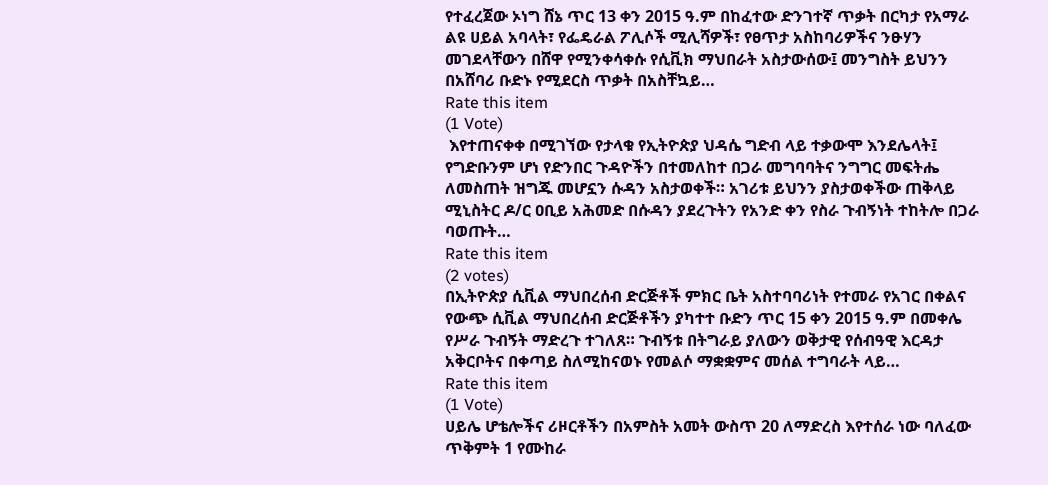የተፈረጀው ኦነግ ሸኔ ጥር 13 ቀን 2015 ዓ.ም በከፈተው ድንገተኛ ጥቃት በርካታ የአማራ ልዩ ሀይል አባላት፣ የፌዴራል ፖሊሶች ሚሊሻዎች፣ የፀጥታ አስከባሪዎችና ንፁሃን መገደላቸውን በሸዋ የሚንቀሳቀሱ የሲቪክ ማህበራት አስታውሰው፤ መንግስት ይህንን በአሸባሪ ቡድኑ የሚደርስ ጥቃት በአስቸኳይ…
Rate this item
(1 Vote)
 እየተጠናቀቀ በሚገኘው የታላቁ የኢትዮጵያ ህዳሴ ግድብ ላይ ተቃውሞ እንደሌላት፤ የግድቡንም ሆነ የድንበር ጉዳዮችን በተመለከተ በጋራ መግባባትና ንግግር መፍትሔ ለመስጠት ዝግጁ መሆኗን ሱዳን አስታወቀች። አገሪቱ ይህንን ያስታወቀችው ጠቅላይ ሚኒስትር ዶ/ር ዐቢይ አሕመድ በሱዳን ያደረጉትን የአንድ ቀን የስራ ጉብኝነት ተከትሎ በጋራ ባወጡት…
Rate this item
(2 votes)
በኢትዮጵያ ሲቪል ማህበረሰብ ድርጅቶች ምክር ቤት አስተባባሪነት የተመራ የአገር በቀልና የውጭ ሲቪል ማህበረሰብ ድርጅቶችን ያካተተ ቡድን ጥር 15 ቀን 2015 ዓ.ም በመቀሌ የሥራ ጉብኝት ማድረጉ ተገለጸ። ጉብኝቱ በትግራይ ያለውን ወቅታዊ የሰብዓዊ እርዳታ አቅርቦትና በቀጣይ ስለሚከናወኑ የመልሶ ማቋቋምና መሰል ተግባራት ላይ…
Rate this item
(1 Vote)
ሀይሌ ሆቴሎችና ሪዞርቶችን በአምስት አመት ውስጥ 20 ለማድረስ እየተሰራ ነው ባለፈው ጥቅምት 1 የሙከራ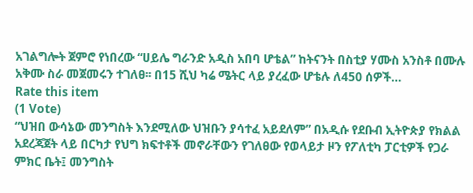አገልግሎት ጀምሮ የነበረው “ሀይሌ ግራንድ አዲስ አበባ ሆቴል” ከትናንት በስቲያ ሃሙስ አንስቶ በሙሉ አቅሙ ስራ መጀመሩን ተገለፀ፡፡ በ15 ሺህ ካሬ ሜትር ላይ ያረፈው ሆቴሉ ለ450 ሰዎች…
Rate this item
(1 Vote)
“ህዝበ ውሳኔው መንግስት እንደሚለው ህዝቡን ያሳተፈ አይደለም” በአዲሱ የደቡብ ኢትዮጵያ የክልል አደረጃጀት ላይ በርካታ የህግ ክፍተቶች መኖራቸውን የገለፀው የወላይታ ዞን የፖለቲካ ፓርቲዎች የጋራ ምክር ቤት፤ መንግስት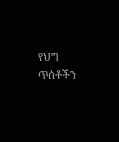የህግ ጥሰቶችን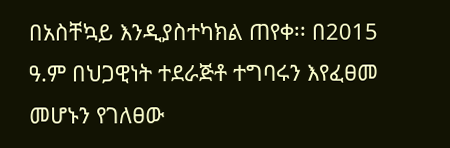በአስቸኳይ እንዲያስተካክል ጠየቀ፡፡ በ2015 ዓ.ም በህጋዊነት ተደራጅቶ ተግባሩን እየፈፀመ መሆኑን የገለፀው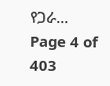የጋራ…
Page 4 of 403